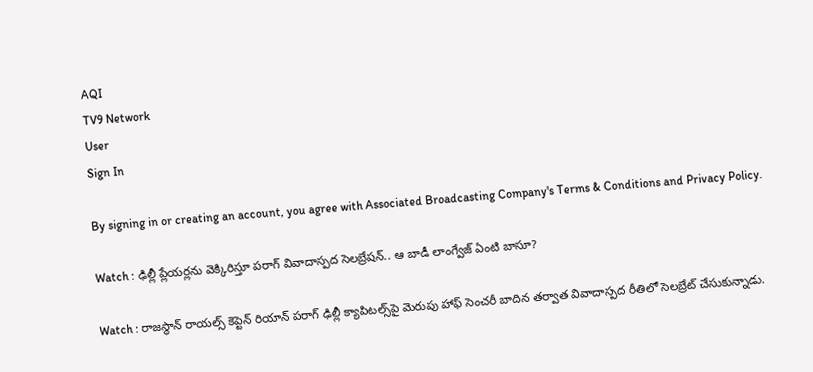AQI
TV9 Network
User
Sign In

By signing in or creating an account, you agree with Associated Broadcasting Company's Terms & Conditions and Privacy Policy.

Watch : ఢిల్లీ ప్లేయర్లను వెక్కిరిస్తూ పరాగ్ వివాదాస్పద సెలబ్రేషన్.. ఆ బాడీ లాంగ్వేజ్ ఏంటి బాసూ?

Watch : రాజస్థాన్ రాయల్స్ కెప్టెన్ రియాన్ పరాగ్ ఢిల్లీ క్యాపిటల్స్‌పై మెరుపు హాఫ్ సెంచరీ బాదిన తర్వాత వివాదాస్పద రీతిలో సెలబ్రేట్ చేసుకున్నాడు.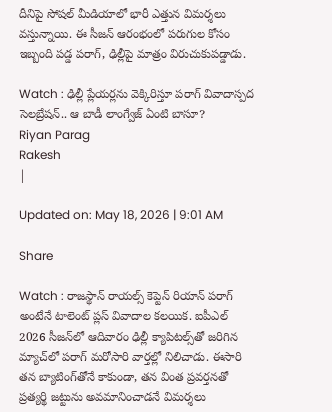దీనిపై సోషల్ మీడియాలో భారీ ఎత్తున విమర్శలు వస్తున్నాయి. ఈ సీజన్ ఆరంభంలో పరుగుల కోసం ఇబ్బంది పడ్డ పరాగ్, ఢిల్లీపై మాత్రం విరుచుకుపడ్డాడు.

Watch : ఢిల్లీ ప్లేయర్లను వెక్కిరిస్తూ పరాగ్ వివాదాస్పద సెలబ్రేషన్.. ఆ బాడీ లాంగ్వేజ్ ఏంటి బాసూ?
Riyan Parag
Rakesh
|

Updated on: May 18, 2026 | 9:01 AM

Share

Watch : రాజస్థాన్ రాయల్స్ కెప్టెన్ రియాన్ పరాగ్ అంటేనే టాలెంట్ ప్లస్ వివాదాల కలయిక. ఐపీఎల్ 2026 సీజన్‌లో ఆదివారం ఢిల్లీ క్యాపిటల్స్‌తో జరిగిన మ్యాచ్‌లో పరాగ్ మరోసారి వార్తల్లో నిలిచాడు. ఈసారి తన బ్యాటింగ్‌తోనే కాకుండా, తన వింత ప్రవర్తనతో ప్రత్యర్థి జట్టును అవమానించాడనే విమర్శలు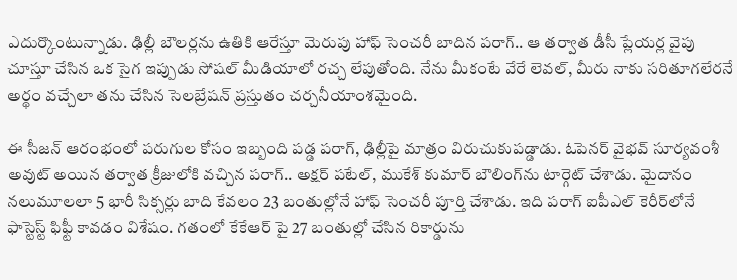ఎదుర్కొంటున్నాడు. ఢిల్లీ బౌలర్లను ఉతికి ఆరేస్తూ మెరుపు హాఫ్ సెంచరీ బాదిన పరాగ్.. ఆ తర్వాత డీసీ ప్లేయర్ల వైపు చూస్తూ చేసిన ఒక సైగ ఇప్పుడు సోషల్ మీడియాలో రచ్చ లేపుతోంది. నేను మీకంటే వేరే లెవల్, మీరు నాకు సరితూగలేరనే అర్థం వచ్చేలా తను చేసిన సెలబ్రేషన్ ప్రస్తుతం చర్చనీయాంశమైంది.

ఈ సీజన్ ఆరంభంలో పరుగుల కోసం ఇబ్బంది పడ్డ పరాగ్, ఢిల్లీపై మాత్రం విరుచుకుపడ్డాడు. ఓపెనర్ వైభవ్ సూర్యవంశీ అవుట్ అయిన తర్వాత క్రీజులోకి వచ్చిన పరాగ్.. అక్షర్ పటేల్, ముకేశ్ కుమార్ బౌలింగ్‌ను టార్గెట్ చేశాడు. మైదానం నలుమూలలా 5 భారీ సిక్సర్లు బాది కేవలం 23 బంతుల్లోనే హాఫ్ సెంచరీ పూర్తి చేశాడు. ఇది పరాగ్ ఐపీఎల్ కెరీర్‌లోనే ఫాస్టెస్ట్ ఫిఫ్టీ కావడం విశేషం. గతంలో కేకేఆర్ పై 27 బంతుల్లో చేసిన రికార్డును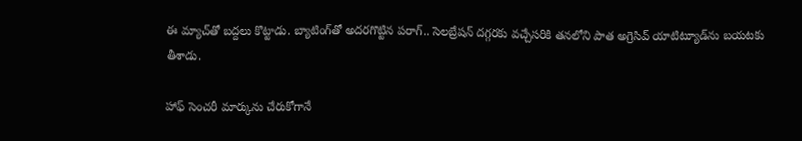ఈ మ్యాచ్‌తో బద్దలు కొట్టాడు. బ్యాటింగ్‌తో అదరగొట్టిన పరాగ్.. సెలబ్రేషన్ దగ్గరకు వచ్చేసరికి తనలోని పాత అగ్రెసివ్ యాటిట్యూడ్‌ను బయటకు తీశాడు.

హాఫ్ సెంచరీ మార్కును చేరుకోగానే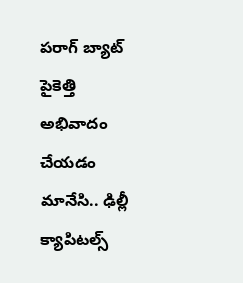పరాగ్ బ్యాట్ పైకెత్తి అభివాదం చేయడం మానేసి.. ఢిల్లీ క్యాపిటల్స్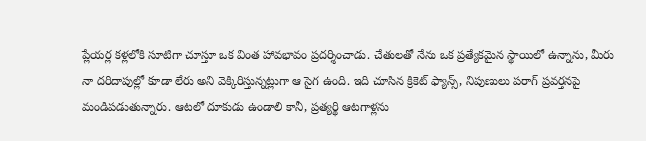ప్లేయర్ల కళ్లలోకి సూటిగా చూస్తూ ఒక వింత హావభావం ప్రదర్శించాడు. చేతులతో నేను ఒక ప్రత్యేకమైన స్థాయిలో ఉన్నాను, మీరు నా దరిదాపుల్లో కూడా లేరు అని వెక్కిరిస్తున్నట్లుగా ఆ సైగ ఉంది. ఇది చూసిన క్రికెట్ ఫ్యాన్స్, నిపుణులు పరాగ్ ప్రవర్తనపై మండిపడుతున్నారు. ఆటలో దూకుడు ఉండాలి కానీ, ప్రత్యర్థి ఆటగాళ్లను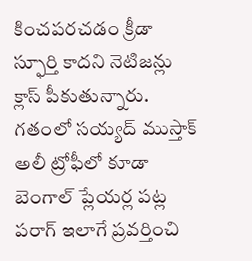కించపరచడం క్రీడా స్ఫూర్తి కాదని నెటిజన్లు క్లాస్ పీకుతున్నారు. గతంలో సయ్యద్ ముస్తాక్ అలీ ట్రోఫీలో కూడా బెంగాల్ ప్లేయర్ల పట్ల పరాగ్ ఇలాగే ప్రవర్తించి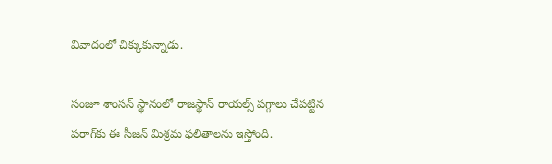వివాదంలో చిక్కుకున్నాడు.

సంజూ శాంసన్ స్థానంలో రాజస్థాన్ రాయల్స్ పగ్గాలు చేపట్టిన పరాగ్‌కు ఈ సీజన్ మిశ్రమ ఫలితాలను ఇస్తోంది.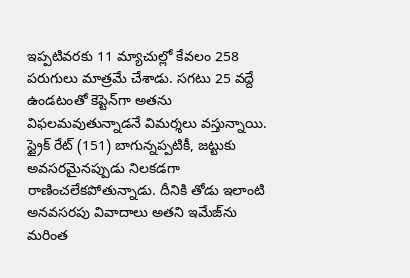ఇప్పటివరకు 11 మ్యాచుల్లో కేవలం 258 పరుగులు మాత్రమే చేశాడు. సగటు 25 వద్దే ఉండటంతో కెప్టెన్‌గా అతను విఫలమవుతున్నాడనే విమర్శలు వస్తున్నాయి. స్ట్రైక్ రేట్ (151) బాగున్నప్పటికీ, జట్టుకు అవసరమైనప్పుడు నిలకడగా రాణించలేకపోతున్నాడు. దీనికి తోడు ఇలాంటి అనవసరపు వివాదాలు అతని ఇమేజ్‌ను మరింత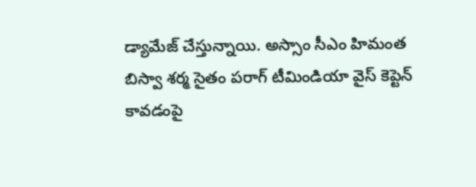డ్యామేజ్ చేస్తున్నాయి. అస్సాం సీఎం హిమంత బిస్వా శర్మ సైతం పరాగ్ టీమిండియా వైస్ కెప్టెన్ కావడంపై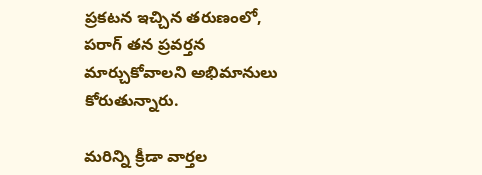ప్రకటన ఇచ్చిన తరుణంలో, పరాగ్ తన ప్రవర్తన మార్చుకోవాలని అభిమానులు కోరుతున్నారు.

మరిన్ని క్రీడా వార్తల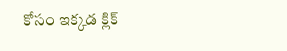కోసం ఇక్కడ క్లిక్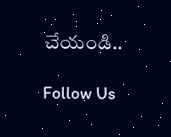చేయండి..

Follow Us